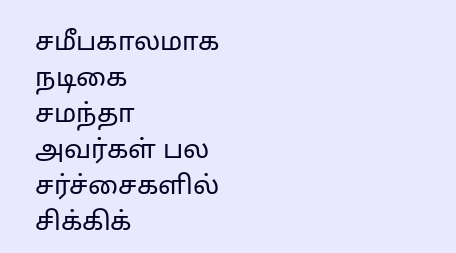சமீபகாலமாக நடிகை சமந்தா அவர்கள் பல சர்ச்சைகளில் சிக்கிக்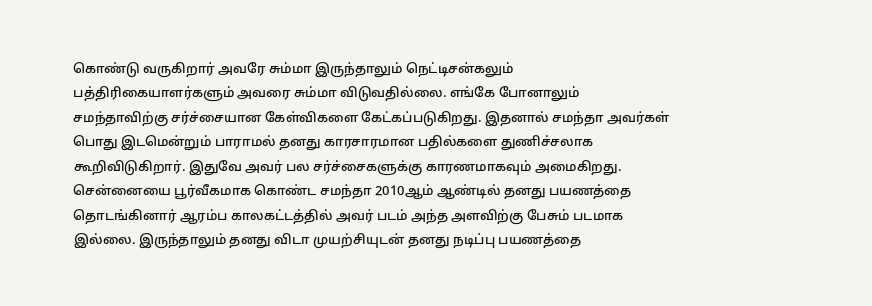கொண்டு வருகிறார் அவரே சும்மா இருந்தாலும் நெட்டிசன்கலும் பத்திரிகையாளர்களும் அவரை சும்மா விடுவதில்லை. எங்கே போனாலும் சமந்தாவிற்கு சர்ச்சையான கேள்விகளை கேட்கப்படுகிறது. இதனால் சமந்தா அவர்கள் பொது இடமென்றும் பாராமல் தனது காரசாரமான பதில்களை துணிச்சலாக கூறிவிடுகிறார். இதுவே அவர் பல சர்ச்சைகளுக்கு காரணமாகவும் அமைகிறது. சென்னையை பூர்வீகமாக கொண்ட சமந்தா 2010ஆம் ஆண்டில் தனது பயணத்தை தொடங்கினார் ஆரம்ப காலகட்டத்தில் அவர் படம் அந்த அளவிற்கு பேசும் படமாக இல்லை. இருந்தாலும் தனது விடா முயற்சியுடன் தனது நடிப்பு பயணத்தை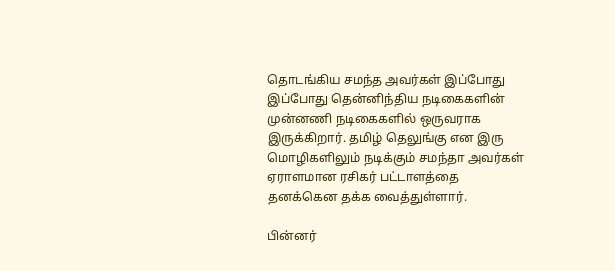தொடங்கிய சமந்த அவர்கள் இப்போது இப்போது தென்னிந்திய நடிகைகளின் முன்னணி நடிகைகளில் ஒருவராக இருக்கிறார். தமிழ் தெலுங்கு என இரு மொழிகளிலும் நடிக்கும் சமந்தா அவர்கள் ஏராளமான ரசிகர் பட்டாளத்தை தனக்கென தக்க வைத்துள்ளார்.

பின்னர்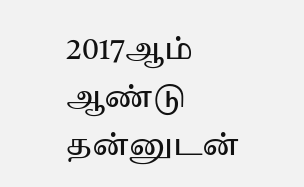2017ஆம் ஆண்டு தன்னுடன்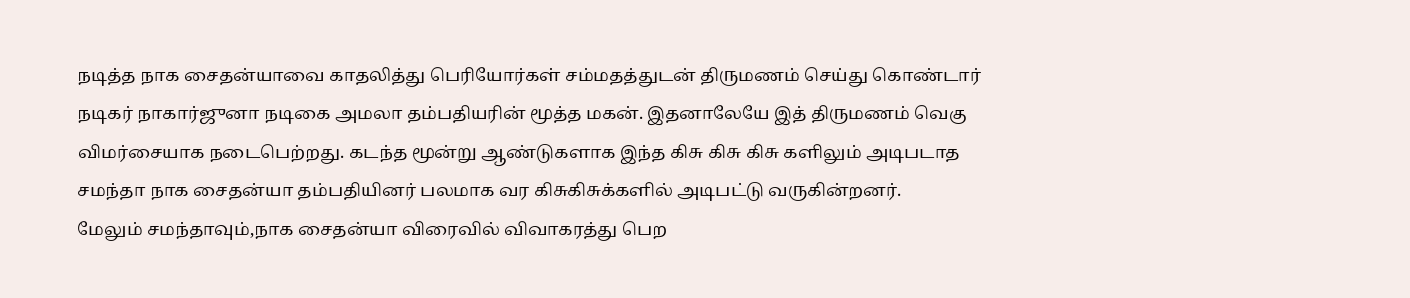நடித்த நாக சைதன்யாவை காதலித்து பெரியோர்கள் சம்மதத்துடன் திருமணம் செய்து கொண்டார் நடிகர் நாகார்ஜுனா நடிகை அமலா தம்பதியரின் மூத்த மகன். இதனாலேயே இத் திருமணம் வெகு விமர்சையாக நடைபெற்றது. கடந்த மூன்று ஆண்டுகளாக இந்த கிசு கிசு கிசு களிலும் அடிபடாத சமந்தா நாக சைதன்யா தம்பதியினர் பலமாக வர கிசுகிசுக்களில் அடிபட்டு வருகின்றனர்.
மேலும் சமந்தாவும்,நாக சைதன்யா விரைவில் விவாகரத்து பெற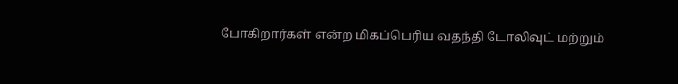போகிறார்கள் என்ற மிகப்பெரிய வதந்தி டோலிவுட் மற்றும்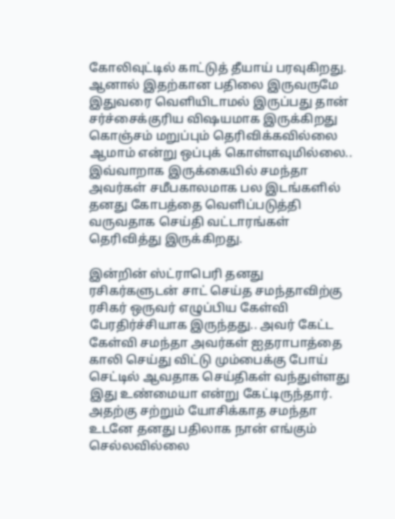கோலிவுட்டில் காட்டுத் தீயாய் பரவுகிறது. ஆனால் இதற்கான பதிலை இருவருமே இதுவரை வெளியிடாமல் இருப்பது தான் சர்ச்சைக்குரிய விஷயமாக இருக்கிறது கொஞ்சம் மறுப்பும் தெரிவிக்கவில்லை ஆமாம் என்று ஒப்புக் கொள்ளவுமில்லை.. இவ்வாறாக இருக்கையில் சமந்தா அவர்கள் சமீபகாலமாக பல இடங்களில் தனது கோபத்தை வெளிப்படுத்தி வருவதாக செய்தி வட்டாரங்கள் தெரிவித்து இருக்கிறது.

இன்றின் ஸ்ட்ராபெரி தனது ரசிகர்களுடன் சாட் செய்த சமந்தாவிற்கு ரசிகர் ஒருவர் எழுப்பிய கேள்வி பேரதிர்ச்சியாக இருந்தது.. அவர் கேட்ட கேள்வி சமந்தா அவர்கள் ஐதராபாத்தை காலி செய்து விட்டு மும்பைக்கு போய் செட்டில் ஆவதாக செய்திகள் வந்துள்ளது இது உண்மையா என்று கேட்டிருந்தார்.
அதற்கு சற்றும் யோசிக்காத சமந்தா உடனே தனது பதிலாக நான் எங்கும் செல்லவில்லை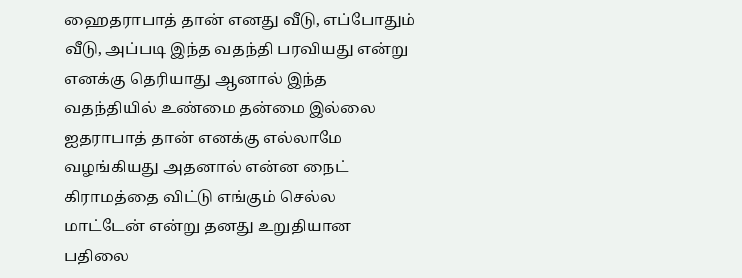ஹைதராபாத் தான் எனது வீடு, எப்போதும் வீடு, அப்படி இந்த வதந்தி பரவியது என்று எனக்கு தெரியாது ஆனால் இந்த வதந்தியில் உண்மை தன்மை இல்லை ஐதராபாத் தான் எனக்கு எல்லாமே வழங்கியது அதனால் என்ன நைட் கிராமத்தை விட்டு எங்கும் செல்ல மாட்டேன் என்று தனது உறுதியான பதிலை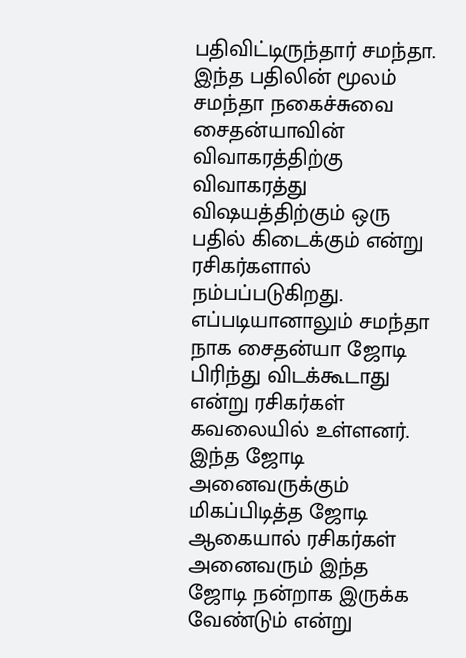பதிவிட்டிருந்தார் சமந்தா. இந்த பதிலின் மூலம் சமந்தா நகைச்சுவை சைதன்யாவின் விவாகரத்திற்கு விவாகரத்து விஷயத்திற்கும் ஒரு பதில் கிடைக்கும் என்று ரசிகர்களால் நம்பப்படுகிறது.
எப்படியானாலும் சமந்தா நாக சைதன்யா ஜோடி பிரிந்து விடக்கூடாது என்று ரசிகர்கள் கவலையில் உள்ளனர். இந்த ஜோடி அனைவருக்கும் மிகப்பிடித்த ஜோடி ஆகையால் ரசிகர்கள் அனைவரும் இந்த ஜோடி நன்றாக இருக்க வேண்டும் என்று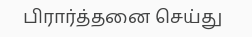பிரார்த்தனை செய்து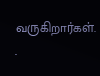வருகிறார்கள்.
.